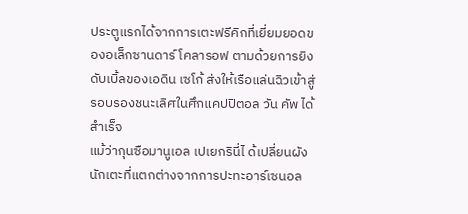ประตูแรกได้จากการเตะฟรีคิกที่เยี่ยมยอดของอเล็กซานดาร์ โคลารอฟ ตามด้วยการยิงดับเบิ้ลของเอดิน เซโก้ ส่งให้เรือแล่นฉิวเข้าสู่รอบรองชนะเลิศในศึกแคปปิตอล วัน คัพ ได้สำเร็จ
แม้ว่ากุนซือมานูเอล เปเยกรินี่ไ ด้เปลี่ยนผังนักเตะที่แตกต่างจากการปะทะอาร์เซนอล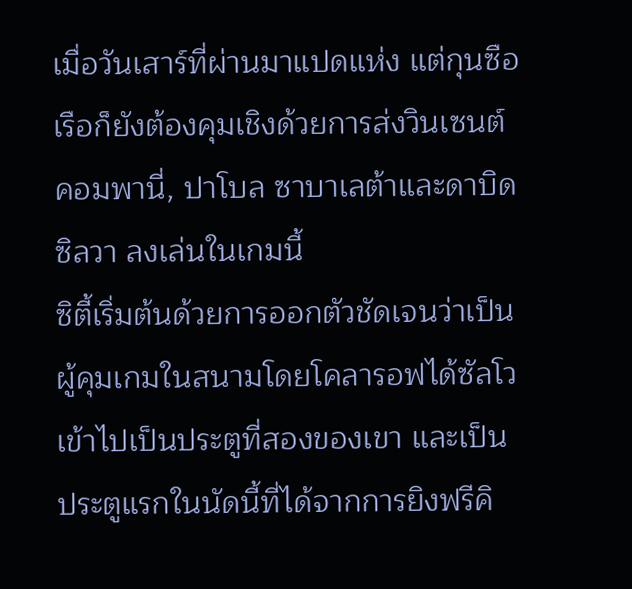เมื่อวันเสาร์ที่ผ่านมาแปดแห่ง แต่กุนซือเรือก็ยังต้องคุมเชิงด้วยการส่งวินเซนต์ คอมพานี่, ปาโบล ซาบาเลต้าและดาบิด ซิลวา ลงเล่นในเกมนี้
ซิตี้เริ่มต้นด้วยการออกตัวชัดเจนว่าเป็นผู้คุมเกมในสนามโดยโคลารอฟได้ซัลโวเข้าไปเป็นประตูที่สองของเขา และเป็นประตูแรกในนัดนี้ที่ได้จากการยิงฟรีคิ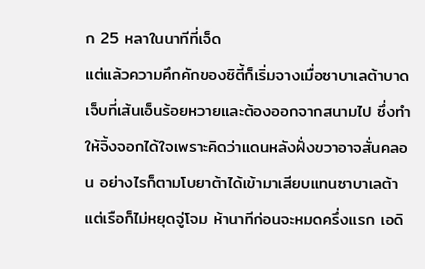ก 25 หลาในนาทีที่เจ็ด
แต่แล้วความคึกคักของซิตี้ก็เริ่มจางเมื่อซาบาเลต้าบาดเจ็บที่เส้นเอ็นร้อยหวายและต้องออกจากสนามไป ซึ่งทำให้จิ้งจอกได้ใจเพราะคิดว่าแดนหลังฝั่งขวาอาจสั่นคลอน อย่างไรก็ตามโบยาต้าได้เข้ามาเสียบแทนซาบาเลต้า
แต่เรือก็ไม่หยุดจู่โจม ห้านาทีก่อนจะหมดครึ่งแรก เอดิ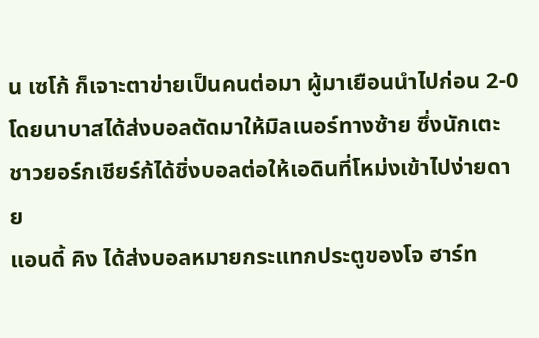น เซโก้ ก็เจาะตาข่ายเป็นคนต่อมา ผู้มาเยือนนำไปก่อน 2-0 โดยนาบาสได้ส่งบอลตัดมาให้มิลเนอร์ทางซ้าย ซึ่งนักเตะชาวยอร์กเชียร์ก้ได้ชิ่งบอลต่อให้เอดินที่โหม่งเข้าไปง่ายดาย
แอนดี้ คิง ได้ส่งบอลหมายกระแทกประตูของโจ ฮาร์ท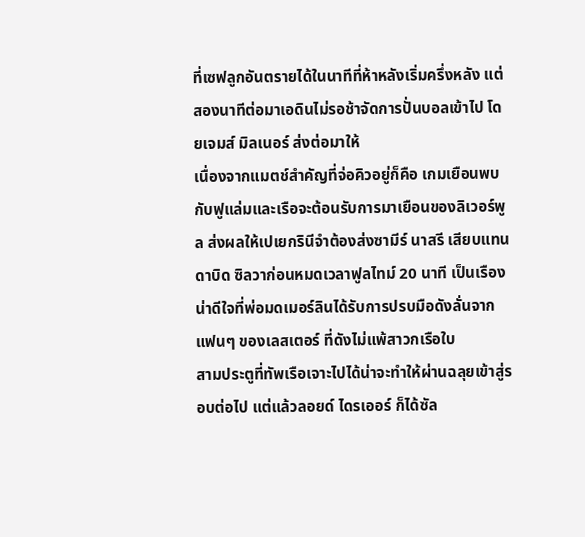ที่เซฟลูกอันตรายได้ในนาทีที่ห้าหลังเริ่มครึ่งหลัง แต่สองนาทีต่อมาเอดินไม่รอช้าจัดการปั่นบอลเข้าไป โดยเจมส์ มิลเนอร์ ส่งต่อมาให้
เนื่องจากแมตช์สำคัญที่จ่อคิวอยู่ก็คือ เกมเยือนพบกับฟูแล่มและเรือจะต้อนรับการมาเยือนของลิเวอร์พูล ส่งผลให้เปเยกรินีจำต้องส่งซามีร์ นาสรี เสียบแทนดาบิด ซิลวาก่อนหมดเวลาฟูลไทม์ 20 นาที เป็นเรืองน่าดีใจที่พ่อมดเมอร์ลินได้รับการปรบมือดังลั่นจากแฟนๆ ของเลสเตอร์ ที่ดังไม่แพ้สาวกเรือใบ
สามประตูที่ทัพเรือเจาะไปได้น่าจะทำให้ผ่านฉลุยเข้าสู่รอบต่อไป แต่แล้วลอยด์ ไดรเออร์ ก็ได้ซัล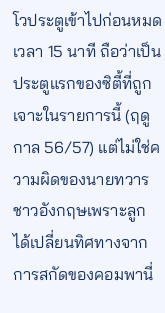โวประตูเข้าไปก่อนหมดเวลา 15 นาที ถือว่าเป็นประตูแรกของซิตี้ที่ถูกเจาะในรายการนี้ (ฤดูกาล 56/57) แต่ไม่ใช่ความผิดของนายทวารชาวอังกฤษเพราะลูกได้เปลี่ยนทิศทางจากการสกัดของคอมพานี่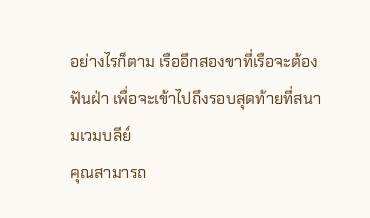อย่างไรก็ตาม เรืออีกสองขาที่เรือจะต้องฟันฝ่า เพื่อจะเข้าไปถึงรอบสุดท้ายที่สนามเวมบลีย์
คุณสามารถ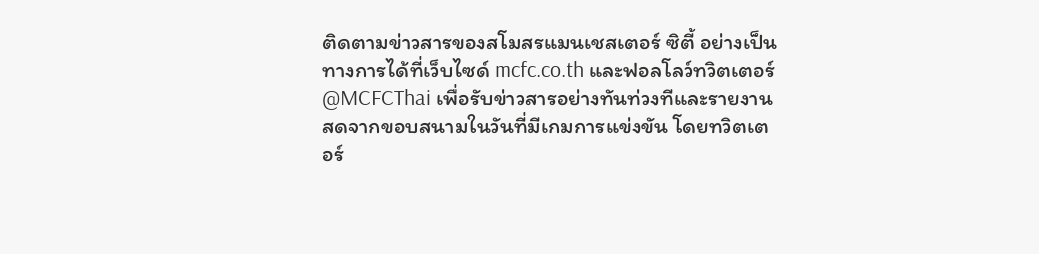ติดตามข่าวสารของสโมสรแมนเชสเตอร์ ซิตี้ อย่างเป็นทางการได้ที่เว็บไซด์ mcfc.co.th และฟอลโลว์ทวิตเตอร์ @MCFCThai เพื่อรับข่าวสารอย่างทันท่วงทีและรายงานสดจากขอบสนามในวันที่มีเกมการแข่งขัน โดยทวิตเตอร์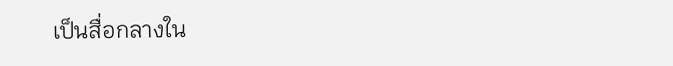เป็นสื่อกลางใน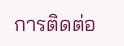การติดต่อ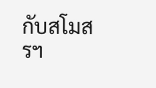กับสโมสรฯ